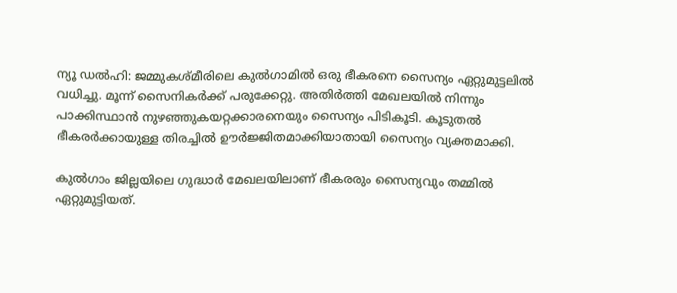ന്യൂ ഡൽഹി: ജമ്മുകശ്മീരിലെ കുല്‍ഗാമില്‍ ഒരു ഭീകരനെ സൈന്യം ഏറ്റുമുട്ടലില്‍ വധിച്ചു. മൂന്ന് സൈനികര്‍ക്ക് പരുക്കേറ്റു. അതിര്‍ത്തി മേഖലയില്‍ നിന്നും പാക്കിസ്ഥാന്‍ നുഴഞ്ഞുകയറ്റക്കാരനെയും സൈന്യം പിടികൂടി. കൂടുതല്‍ ഭീകരര്‍ക്കായുള്ള തിരച്ചില്‍ ഊര്‍ജ്ജിതമാക്കിയാതായി സൈന്യം വ്യക്തമാക്കി.

കുല്‍ഗാം ജില്ലയിലെ ഗുദ്ധാര്‍ മേഖലയിലാണ് ഭീകരരും സൈന്യവും തമ്മില്‍ ഏറ്റുമുട്ടിയത്.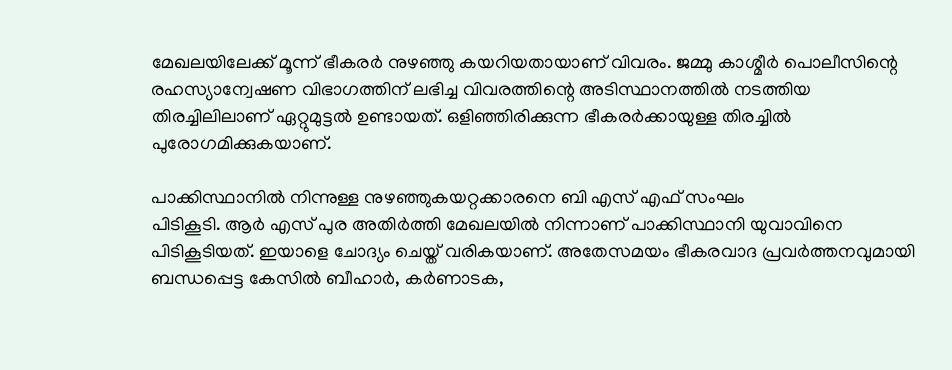മേഖലയിലേക്ക് മൂന്ന് ഭീകരര്‍ നുഴഞ്ഞു കയറിയതായാണ് വിവരം. ജമ്മു കാശ്മീര്‍ പൊലീസിന്റെ രഹസ്യാന്വേഷണ വിഭാഗത്തിന് ലഭിച്ച വിവരത്തിന്റെ അടിസ്ഥാനത്തില്‍ നടത്തിയ തിരച്ചിലിലാണ് ഏറ്റുമുട്ടല്‍ ഉണ്ടായത്. ഒളിഞ്ഞിരിക്കുന്ന ഭീകരര്‍ക്കായുള്ള തിരച്ചില്‍ പുരോഗമിക്കുകയാണ്.

പാക്കിസ്ഥാനില്‍ നിന്നുള്ള നുഴഞ്ഞുകയറ്റക്കാരനെ ബി എസ് എഫ് സംഘം
പിടികൂടി. ആര്‍ എസ് പുര അതിര്‍ത്തി മേഖലയില്‍ നിന്നാണ് പാക്കിസ്ഥാനി യുവാവിനെ പിടികൂടിയത്. ഇയാളെ ചോദ്യം ചെയ്ത് വരികയാണ്. അതേസമയം ഭീകരവാദ പ്രവര്‍ത്തനവുമായി ബന്ധപ്പെട്ട കേസില്‍ ബീഹാര്‍, കര്‍ണാടക,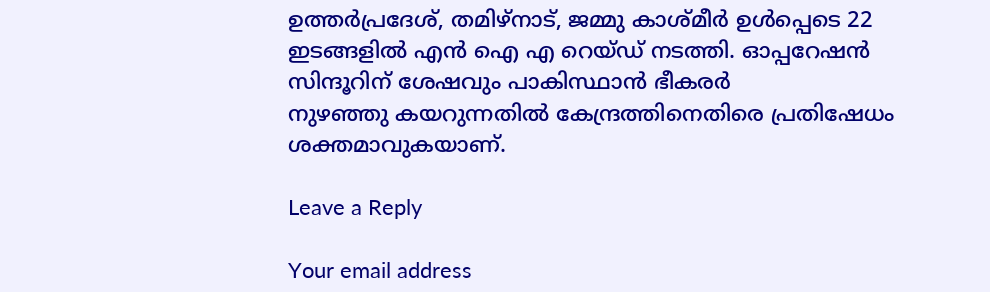ഉത്തര്‍പ്രദേശ്, തമിഴ്നാട്, ജമ്മു കാശ്മീര്‍ ഉള്‍പ്പെടെ 22 ഇടങ്ങളില്‍ എന്‍ ഐ എ റെയ്ഡ്‌ നടത്തി. ഓപ്പറേഷന്‍ സിന്ദൂറിന് ശേഷവും പാകിസ്ഥാന്‍ ഭീകരര്‍
നുഴഞ്ഞു കയറുന്നതില്‍ കേന്ദ്രത്തിനെതിരെ പ്രതിഷേധം ശക്തമാവുകയാണ്.

Leave a Reply

Your email address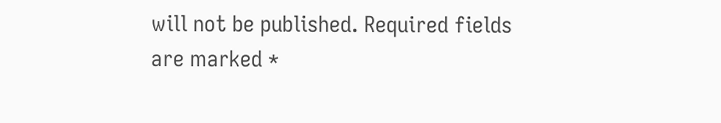will not be published. Required fields are marked *